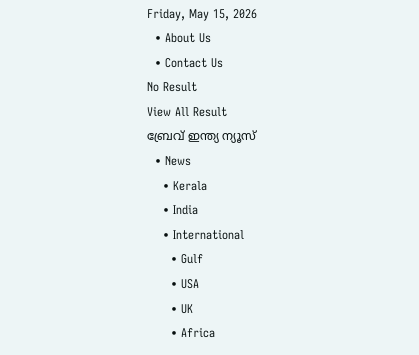Friday, May 15, 2026
  • About Us
  • Contact Us
No Result
View All Result
ബ്രേവ് ഇന്ത്യ ന്യൂസ്
  • News
    • Kerala
    • India
    • International
      • Gulf
      • USA
      • UK
      • Africa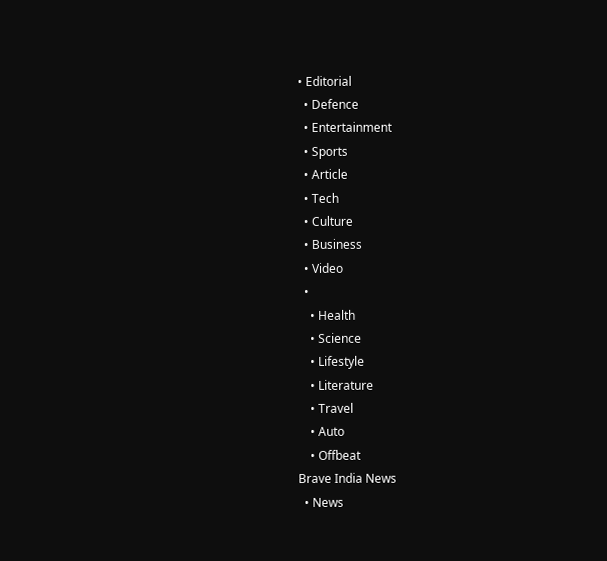• Editorial
  • Defence
  • Entertainment
  • Sports
  • Article
  • Tech
  • Culture
  • Business
  • Video
  •
    • Health
    • Science
    • Lifestyle
    • Literature
    • Travel
    • Auto
    • Offbeat
Brave India News
  • News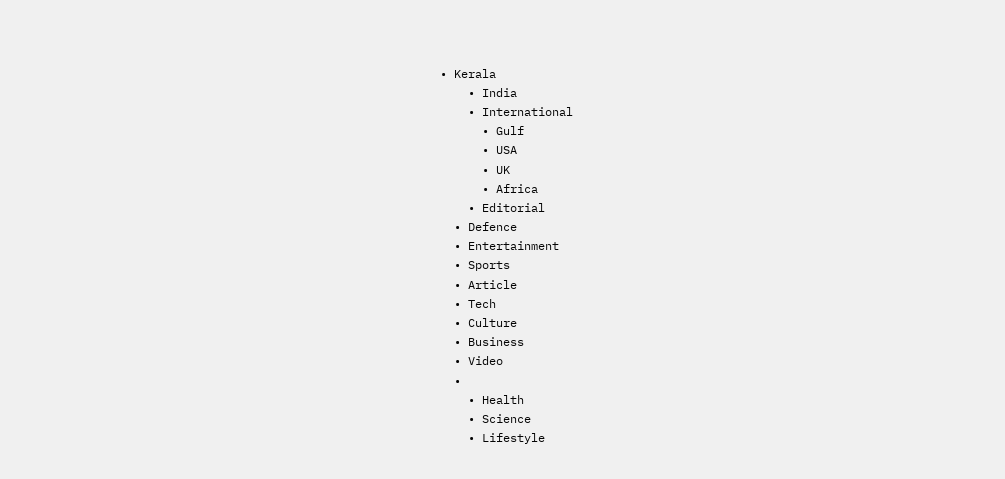• Kerala
    • India
    • International
      • Gulf
      • USA
      • UK
      • Africa
    • Editorial
  • Defence
  • Entertainment
  • Sports
  • Article
  • Tech
  • Culture
  • Business
  • Video
  •
    • Health
    • Science
    • Lifestyle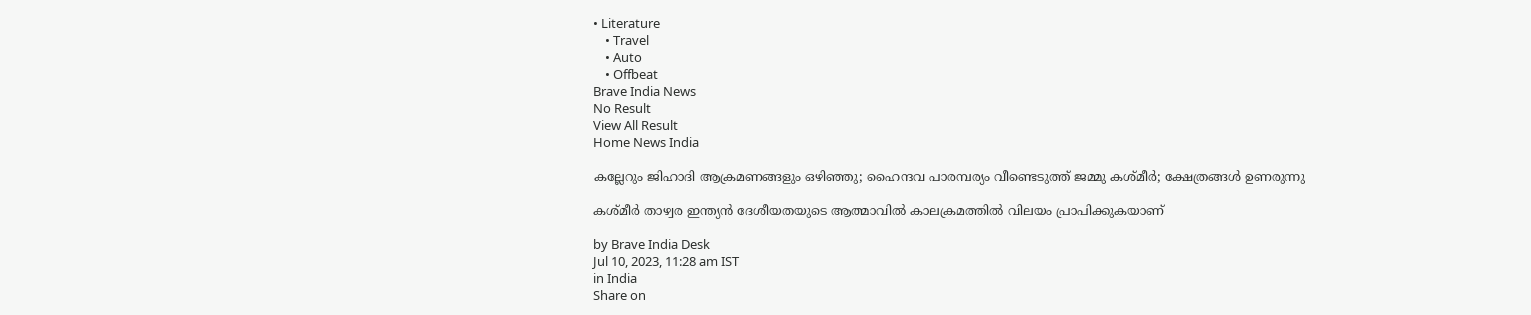• Literature
    • Travel
    • Auto
    • Offbeat
Brave India News
No Result
View All Result
Home News India

കല്ലേറും ജിഹാദി ആക്രമണങ്ങളും ഒഴിഞ്ഞു; ഹൈന്ദവ പാരമ്പര്യം വീണ്ടെടുത്ത് ജമ്മു കശ്മീർ; ക്ഷേത്രങ്ങൾ ഉണരുന്നു

കശ്മീർ താഴ്വര ഇന്ത്യൻ ദേശീയതയുടെ ആത്മാവിൽ കാലക്രമത്തിൽ വിലയം പ്രാപിക്കുകയാണ്

by Brave India Desk
Jul 10, 2023, 11:28 am IST
in India
Share on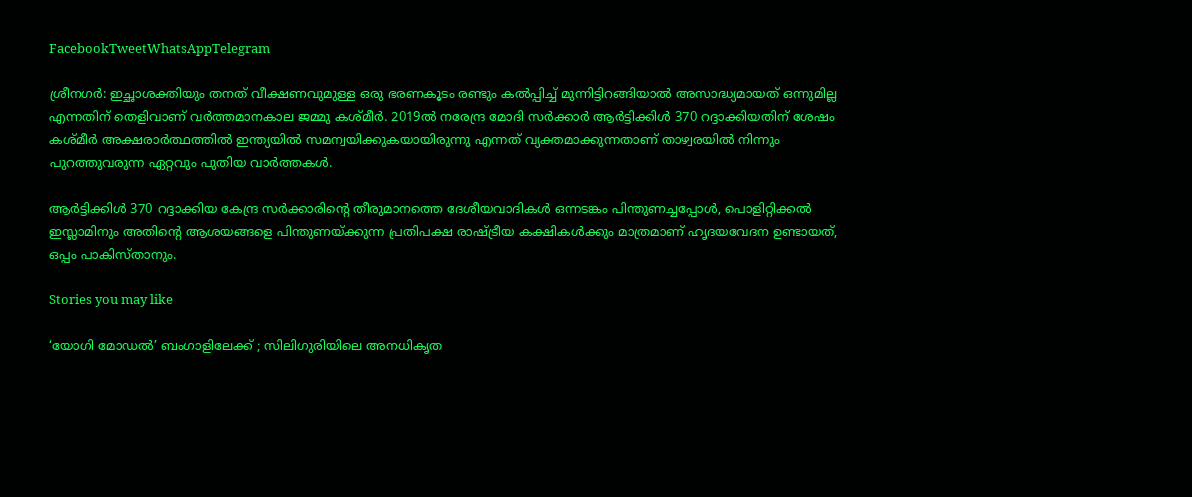FacebookTweetWhatsAppTelegram

ശ്രീനഗർ: ഇച്ഛാശക്തിയും തനത് വീക്ഷണവുമുള്ള ഒരു ഭരണകൂടം രണ്ടും കൽപ്പിച്ച് മുന്നിട്ടിറങ്ങിയാൽ അസാദ്ധ്യമായത് ഒന്നുമില്ല എന്നതിന് തെളിവാണ് വർത്തമാനകാല ജമ്മു കശ്മീർ. 2019ൽ നരേന്ദ്ര മോദി സർക്കാർ ആർട്ടിക്കിൾ 370 റദ്ദാക്കിയതിന് ശേഷം കശ്മീർ അക്ഷരാർത്ഥത്തിൽ ഇന്ത്യയിൽ സമന്വയിക്കുകയായിരുന്നു എന്നത് വ്യക്തമാക്കുന്നതാണ് താഴ്വരയിൽ നിന്നും പുറത്തുവരുന്ന ഏറ്റവും പുതിയ വാർത്തകൾ.

ആർട്ടിക്കിൾ 370 റദ്ദാക്കിയ കേന്ദ്ര സർക്കാരിന്റെ തീരുമാനത്തെ ദേശീയവാദികൾ ഒന്നടങ്കം പിന്തുണച്ചപ്പോൾ, പൊളിറ്റിക്കൽ ഇസ്ലാമിനും അതിന്റെ ആശയങ്ങളെ പിന്തുണയ്ക്കുന്ന പ്രതിപക്ഷ രാഷ്ട്രീയ കക്ഷികൾക്കും മാത്രമാണ് ഹൃദയവേദന ഉണ്ടായത്, ഒപ്പം പാകിസ്താനും.

Stories you may like

‘യോഗി മോഡൽ’ ബംഗാളിലേക്ക് ; സിലിഗുരിയിലെ അനധികൃത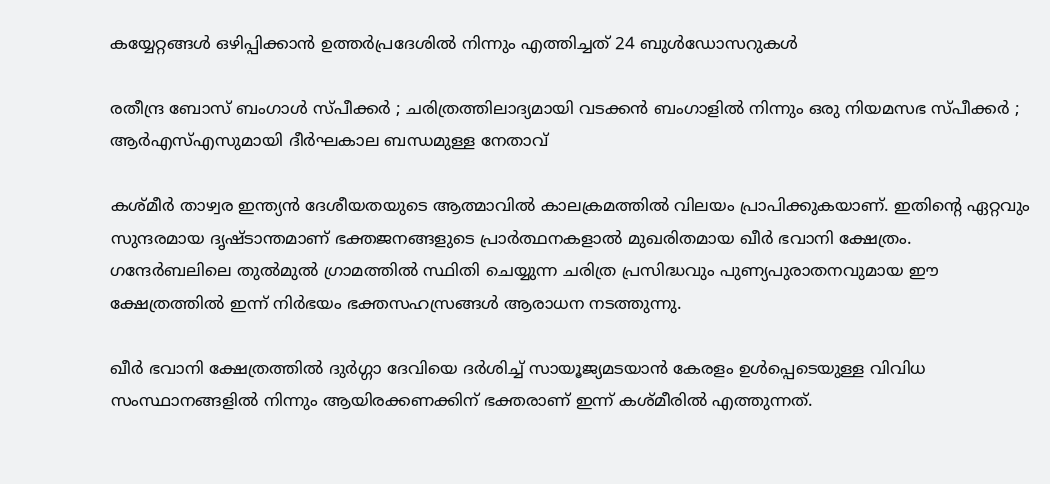കയ്യേറ്റങ്ങൾ ഒഴിപ്പിക്കാൻ ഉത്തർപ്രദേശിൽ നിന്നും എത്തിച്ചത് 24 ബുൾഡോസറുകൾ

രതീന്ദ്ര ബോസ് ബംഗാൾ സ്പീക്കർ ; ചരിത്രത്തിലാദ്യമായി വടക്കൻ ബംഗാളിൽ നിന്നും ഒരു നിയമസഭ സ്പീക്കർ ; ആർഎസ്എസുമായി ദീർഘകാല ബന്ധമുള്ള നേതാവ്

കശ്മീർ താഴ്വര ഇന്ത്യൻ ദേശീയതയുടെ ആത്മാവിൽ കാലക്രമത്തിൽ വിലയം പ്രാപിക്കുകയാണ്. ഇതിന്റെ ഏറ്റവും സുന്ദരമായ ദൃഷ്ടാന്തമാണ് ഭക്തജനങ്ങളുടെ പ്രാർത്ഥനകളാൽ മുഖരിതമായ ഖീർ ഭവാനി ക്ഷേത്രം. ഗന്ദേർബലിലെ തുൽമുൽ ഗ്രാമത്തിൽ സ്ഥിതി ചെയ്യുന്ന ചരിത്ര പ്രസിദ്ധവും പുണ്യപുരാതനവുമായ ഈ ക്ഷേത്രത്തിൽ ഇന്ന് നിർഭയം ഭക്തസഹസ്രങ്ങൾ ആരാധന നടത്തുന്നു.

ഖീർ ഭവാനി ക്ഷേത്രത്തിൽ ദുർഗ്ഗാ ദേവിയെ ദർശിച്ച് സായൂജ്യമടയാൻ കേരളം ഉൾപ്പെടെയുള്ള വിവിധ സംസ്ഥാനങ്ങളിൽ നിന്നും ആയിരക്കണക്കിന് ഭക്തരാണ് ഇന്ന് കശ്മീരിൽ എത്തുന്നത്.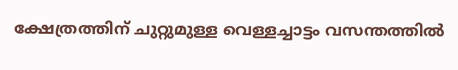ക്ഷേത്രത്തിന് ചുറ്റുമുള്ള വെള്ളച്ചാട്ടം വസന്തത്തിൽ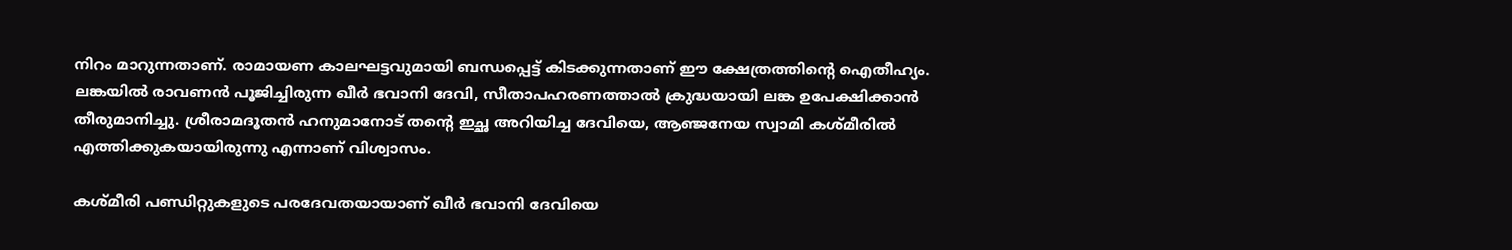നിറം മാറുന്നതാണ്. രാമായണ കാലഘട്ടവുമായി ബന്ധപ്പെട്ട് കിടക്കുന്നതാണ് ഈ ക്ഷേത്രത്തിന്റെ ഐതീഹ്യം. ലങ്കയിൽ രാവണൻ പൂജിച്ചിരുന്ന ഖീർ ഭവാനി ദേവി, സീതാപഹരണത്താൽ ക്രുദ്ധയായി ലങ്ക ഉപേക്ഷിക്കാൻ തീരുമാനിച്ചു. ശ്രീരാമദൂതൻ ഹനുമാനോട് തന്റെ ഇച്ഛ അറിയിച്ച ദേവിയെ, ആഞ്ജനേയ സ്വാമി കശ്മീരിൽ എത്തിക്കുകയായിരുന്നു എന്നാണ് വിശ്വാസം.

കശ്മീരി പണ്ഡിറ്റുകളുടെ പരദേവതയായാണ് ഖീർ ഭവാനി ദേവിയെ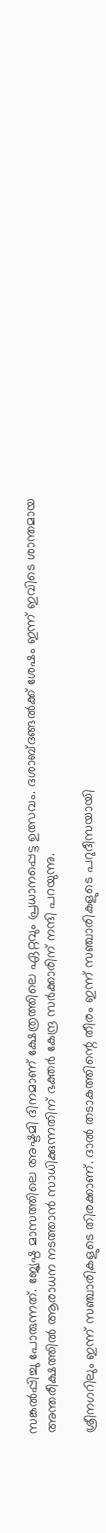സങ്കൽപ്പിച്ചു പോരുന്നത്. ജ്യേഷ്ഠ മാസത്തിലെ അഷ്ടമി ദിനമാണ് ക്ഷേത്രത്തിലെ ഏറ്റവും പ്രധാനപ്പെട്ട ഉത്സവം. ദശാബ്ദങ്ങൽക്ക് ശേഷം ഇന്ന് ഇവിടെ ശാന്തമായ അന്തരീക്ഷത്തിൽ ആരാധന നടത്താൻ സാധിക്കുന്നതിന് ഭക്തർ കേന്ദ്ര സർക്കാരിന് നന്ദി പറയുന്നു.

ശ്രീനഗറിലും ഇന്ന് സഞ്ചാരികളുടെ തിരക്കാണ്. ദാൽ തടാകത്തിന്റെ തീരം ഇന്ന് സഞ്ചാരികളുടെ പറുദീസയായി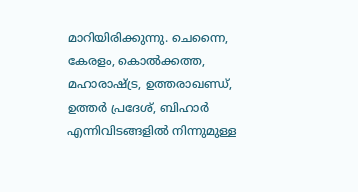മാറിയിരിക്കുന്നു. ചെന്നൈ, കേരളം, കൊൽക്കത്ത, മഹാരാഷ്ട്ര, ഉത്തരാഖണ്ഡ്, ഉത്തർ പ്രദേശ്, ബിഹാർ എന്നിവിടങ്ങളിൽ നിന്നുമുള്ള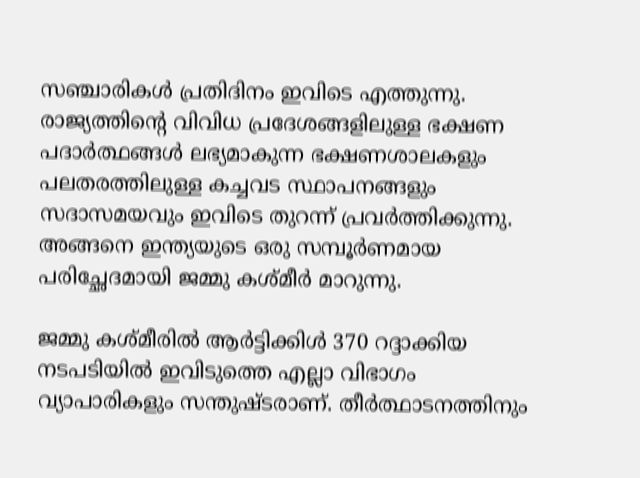സഞ്ചാരികൾ പ്രതിദിനം ഇവിടെ എത്തുന്നു. രാജ്യത്തിന്റെ വിവിധ പ്രദേശങ്ങളിലുള്ള ഭക്ഷണ പദാർത്ഥങ്ങൾ ലഭ്യമാകുന്ന ഭക്ഷണശാലകളും പലതരത്തിലുള്ള കച്ചവട സ്ഥാപനങ്ങളും സദാസമയവും ഇവിടെ തുറന്ന് പ്രവർത്തിക്കുന്നു. അങ്ങനെ ഇന്ത്യയുടെ ഒരു സമ്പൂർണമായ പരിച്ഛേദമായി ജമ്മു കശ്മീർ മാറുന്നു.

ജമ്മു കശ്മീരിൽ ആർട്ടിക്കിൾ 370 റദ്ദാക്കിയ നടപടിയിൽ ഇവിടുത്തെ എല്ലാ വിഭാഗം വ്യാപാരികളും സന്തുഷ്ടരാണ്. തീർത്ഥാടനത്തിനും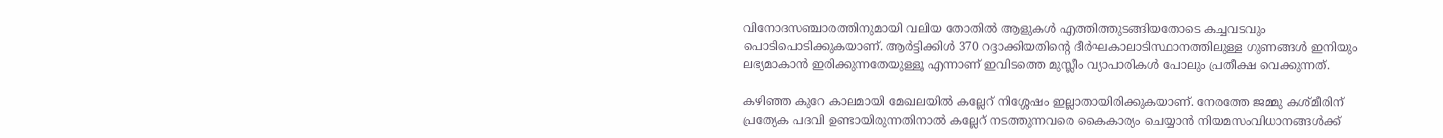വിനോദസഞ്ചാരത്തിനുമായി വലിയ തോതിൽ ആളുകൾ എത്തിത്തുടങ്ങിയതോടെ കച്ചവടവും പൊടിപൊടിക്കുകയാണ്. ആർട്ടിക്കിൾ 370 റദ്ദാക്കിയതിന്റെ ദീർഘകാലാടിസ്ഥാനത്തിലുള്ള ഗുണങ്ങൾ ഇനിയും ലഭ്യമാകാൻ ഇരിക്കുന്നതേയുള്ളൂ എന്നാണ് ഇവിടത്തെ മുസ്ലീം വ്യാപാരികൾ പോലും പ്രതീക്ഷ വെക്കുന്നത്.

കഴിഞ്ഞ കുറേ കാലമായി മേഖലയിൽ കല്ലേറ് നിശ്ശേഷം ഇല്ലാതായിരിക്കുകയാണ്. നേരത്തേ ജമ്മു കശ്മീരിന് പ്രത്യേക പദവി ഉണ്ടായിരുന്നതിനാൽ കല്ലേറ് നടത്തുന്നവരെ കൈകാര്യം ചെയ്യാൻ നിയമസംവിധാനങ്ങൾക്ക്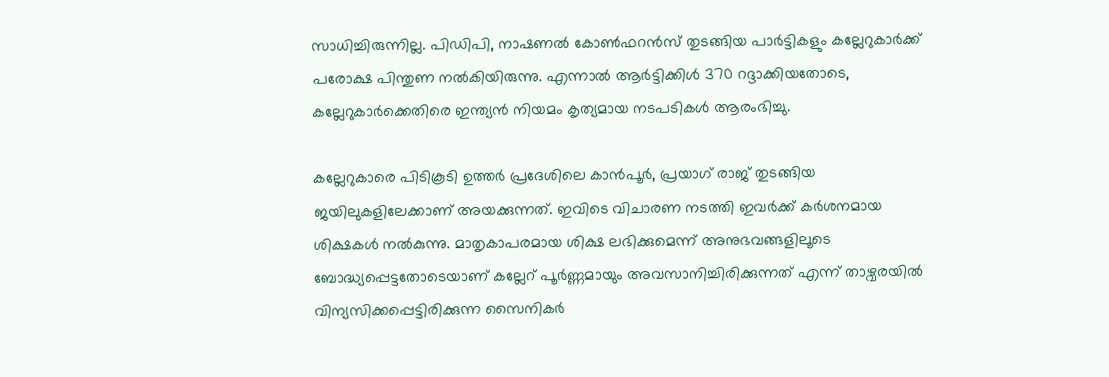സാധിച്ചിരുന്നില്ല. പിഡിപി, നാഷണൽ കോൺഫറൻസ് തുടങ്ങിയ പാർട്ടികളും കല്ലേറുകാർക്ക് പരോക്ഷ പിന്തുണ നൽകിയിരുന്നു. എന്നാൽ ആർട്ടിക്കിൾ 370 റദ്ദാക്കിയതോടെ, കല്ലേറുകാർക്കെതിരെ ഇന്ത്യൻ നിയമം കൃത്യമായ നടപടികൾ ആരംഭിച്ചു.

കല്ലേറുകാരെ പിടികൂടി ഉത്തർ പ്രദേശിലെ കാൻപൂർ, പ്രയാഗ് രാജ് തുടങ്ങിയ ജയിലുകളിലേക്കാണ് അയക്കുന്നത്. ഇവിടെ വിചാരണ നടത്തി ഇവർക്ക് കർശനമായ ശിക്ഷകൾ നൽകുന്നു. മാതൃകാപരമായ ശിക്ഷ ലഭിക്കുമെന്ന് അനുഭവങ്ങളിലൂടെ ബോദ്ധ്യപ്പെട്ടതോടെയാണ് കല്ലേറ് പൂർണ്ണമായും അവസാനിച്ചിരിക്കുന്നത് എന്ന് താഴ്വരയിൽ വിന്യസിക്കപ്പെട്ടിരിക്കുന്ന സൈനികർ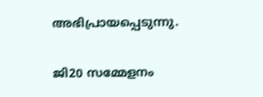അഭിപ്രായപ്പെടുന്നു.

ജി20 സമ്മേളനം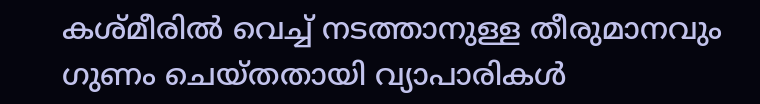കശ്മീരിൽ വെച്ച് നടത്താനുള്ള തീരുമാനവും ഗുണം ചെയ്തതായി വ്യാപാരികൾ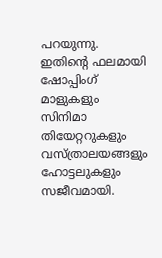പറയുന്നു. ഇതിന്റെ ഫലമായി ഷോപ്പിംഗ് മാളുകളും സിനിമാ തിയേറ്ററുകളും വസ്ത്രാലയങ്ങളും ഹോട്ടലുകളും സജീവമായി.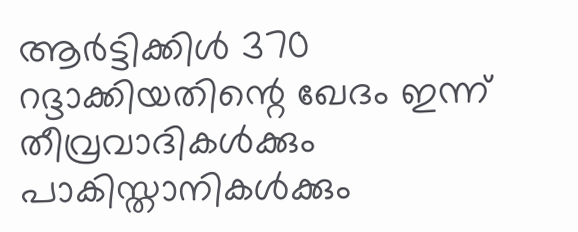ആർട്ടിക്കിൾ 370 റദ്ദാക്കിയതിന്റെ ഖേദം ഇന്ന് തീവ്രവാദികൾക്കും പാകിസ്താനികൾക്കും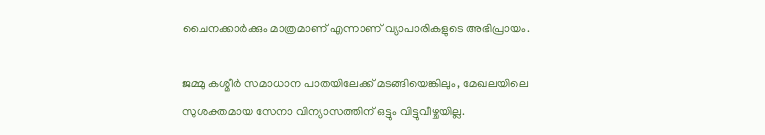ചൈനക്കാർക്കും മാത്രമാണ് എന്നാണ് വ്യാപാരികളുടെ അഭിപ്രായം.

ജമ്മു കശ്മീർ സമാധാന പാതയിലേക്ക് മടങ്ങിയെങ്കിലും, മേഖലയിലെ സുശക്തമായ സേനാ വിന്യാസത്തിന് ഒട്ടും വിട്ടുവീഴ്ചയില്ല.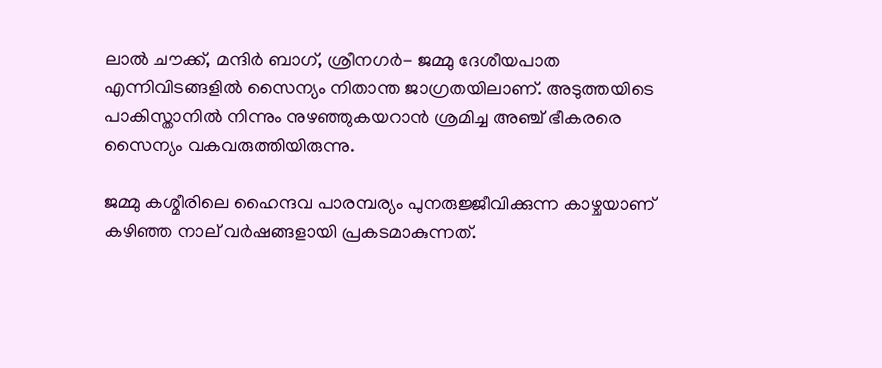ലാൽ ചൗക്ക്, മന്ദിർ ബാഗ്, ശ്രീനഗർ- ജമ്മു ദേശീയപാത എന്നിവിടങ്ങളിൽ സൈന്യം നിതാന്ത ജാഗ്രതയിലാണ്. അടുത്തയിടെ പാകിസ്താനിൽ നിന്നും നുഴഞ്ഞുകയറാൻ ശ്രമിച്ച അഞ്ച് ഭീകരരെ സൈന്യം വകവരുത്തിയിരുന്നു.

ജമ്മു കശ്മീരിലെ ഹൈന്ദവ പാരമ്പര്യം പുനരുജ്ജീവിക്കുന്ന കാഴ്ചയാണ് കഴിഞ്ഞ നാല് വർഷങ്ങളായി പ്രകടമാകുന്നത്.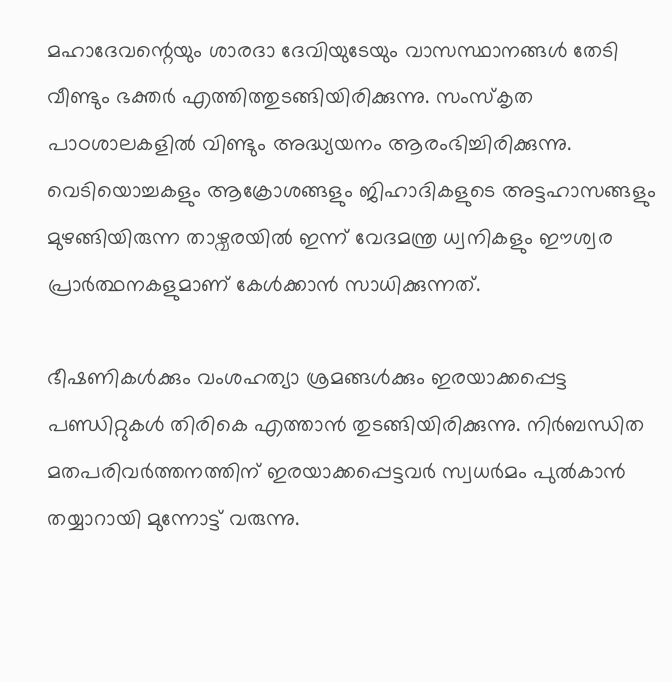മഹാദേവന്റെയും ശാരദാ ദേവിയുടേയും വാസസ്ഥാനങ്ങൾ തേടി വീണ്ടും ഭക്തർ എത്തിത്തുടങ്ങിയിരിക്കുന്നു. സംസ്കൃത പാഠശാലകളിൽ വിണ്ടും അദ്ധ്യയനം ആരംഭിച്ചിരിക്കുന്നു. വെടിയൊച്ചകളും ആക്രോശങ്ങളും ജിഹാദികളുടെ അട്ടഹാസങ്ങളും മുഴങ്ങിയിരുന്ന താഴ്വരയിൽ ഇന്ന് വേദമന്ത്ര ധ്വനികളും ഈശ്വര പ്രാർത്ഥനകളുമാണ് കേൾക്കാൻ സാധിക്കുന്നത്.

ഭീഷണികൾക്കും വംശഹത്യാ ശ്രമങ്ങൾക്കും ഇരയാക്കപ്പെട്ട പണ്ഡിറ്റുകൾ തിരികെ എത്താൻ തുടങ്ങിയിരിക്കുന്നു. നിർബന്ധിത മതപരിവർത്തനത്തിന് ഇരയാക്കപ്പെട്ടവർ സ്വധർമം പുൽകാൻ തയ്യാറായി മുന്നോട്ട് വരുന്നു.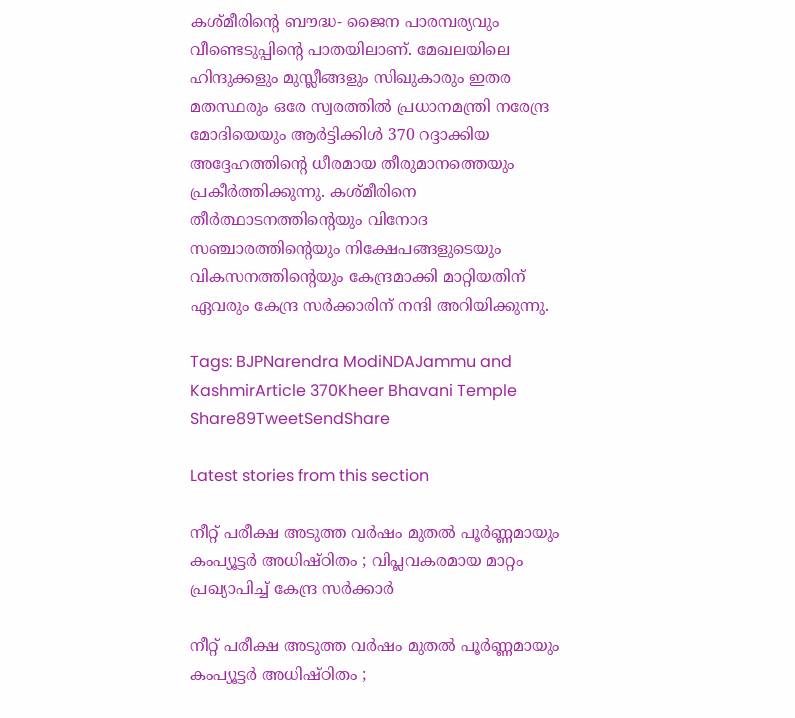കശ്മീരിന്റെ ബൗദ്ധ- ജൈന പാരമ്പര്യവും വീണ്ടെടുപ്പിന്റെ പാതയിലാണ്. മേഖലയിലെ ഹിന്ദുക്കളും മുസ്ലീങ്ങളും സിഖുകാരും ഇതര മതസ്ഥരും ഒരേ സ്വരത്തിൽ പ്രധാനമന്ത്രി നരേന്ദ്ര മോദിയെയും ആർട്ടിക്കിൾ 370 റദ്ദാക്കിയ അദ്ദേഹത്തിന്റെ ധീരമായ തീരുമാനത്തെയും പ്രകീർത്തിക്കുന്നു. കശ്മീരിനെ തീർത്ഥാടനത്തിന്റെയും വിനോദ സഞ്ചാരത്തിന്റെയും നിക്ഷേപങ്ങളുടെയും വികസനത്തിന്റെയും കേന്ദ്രമാക്കി മാറ്റിയതിന് ഏവരും കേന്ദ്ര സർക്കാരിന് നന്ദി അറിയിക്കുന്നു.

Tags: BJPNarendra ModiNDAJammu and KashmirArticle 370Kheer Bhavani Temple
Share89TweetSendShare

Latest stories from this section

നീറ്റ് പരീക്ഷ അടുത്ത വർഷം മുതൽ പൂർണ്ണമായും കംപ്യൂട്ടർ അധിഷ്ഠിതം ; വിപ്ലവകരമായ മാറ്റം പ്രഖ്യാപിച്ച് കേന്ദ്ര സർക്കാർ

നീറ്റ് പരീക്ഷ അടുത്ത വർഷം മുതൽ പൂർണ്ണമായും കംപ്യൂട്ടർ അധിഷ്ഠിതം ;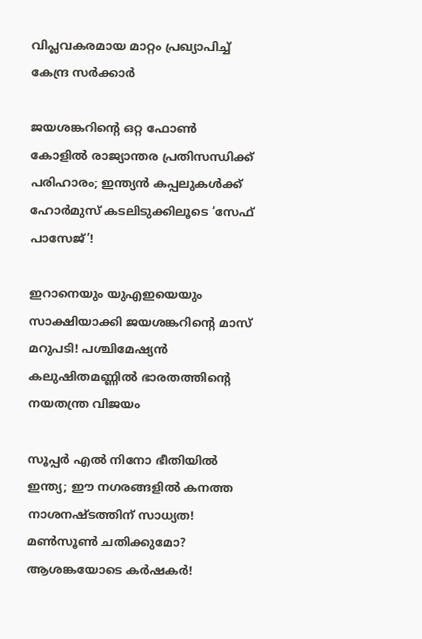വിപ്ലവകരമായ മാറ്റം പ്രഖ്യാപിച്ച് കേന്ദ്ര സർക്കാർ

ജയശങ്കറിന്റെ ഒറ്റ ഫോൺ കോളിൽ രാജ്യാന്തര പ്രതിസന്ധിക്ക് പരിഹാരം; ഇന്ത്യൻ കപ്പലുകൾക്ക് ഹോർമുസ് കടലിടുക്കിലൂടെ ‘സേഫ് പാസേജ്’!

ഇറാനെയും യുഎഇയെയും സാക്ഷിയാക്കി ജയശങ്കറിന്റെ മാസ് മറുപടി! പശ്ചിമേഷ്യൻ കലുഷിതമണ്ണിൽ ഭാരതത്തിന്റെ നയതന്ത്ര വിജയം

സൂപ്പർ എൽ നിനോ ഭീതിയിൽ  ഇന്ത്യ; ഈ നഗരങ്ങളിൽ കനത്ത നാശനഷ്ടത്തിന് സാധ്യത! മൺസൂൺ ചതിക്കുമോ? ആശങ്കയോടെ കർഷകർ!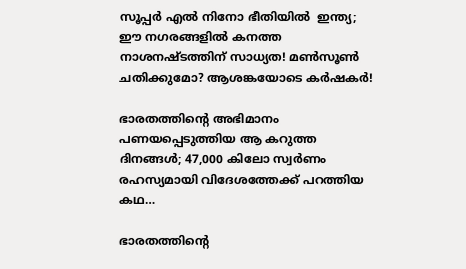സൂപ്പർ എൽ നിനോ ഭീതിയിൽ  ഇന്ത്യ; ഈ നഗരങ്ങളിൽ കനത്ത നാശനഷ്ടത്തിന് സാധ്യത! മൺസൂൺ ചതിക്കുമോ? ആശങ്കയോടെ കർഷകർ!

ഭാരതത്തിന്റെ അഭിമാനം പണയപ്പെടുത്തിയ ആ കറുത്ത ദിനങ്ങൾ; 47,000 കിലോ സ്വർണം രഹസ്യമായി വിദേശത്തേക്ക് പറത്തിയ കഥ…

ഭാരതത്തിന്റെ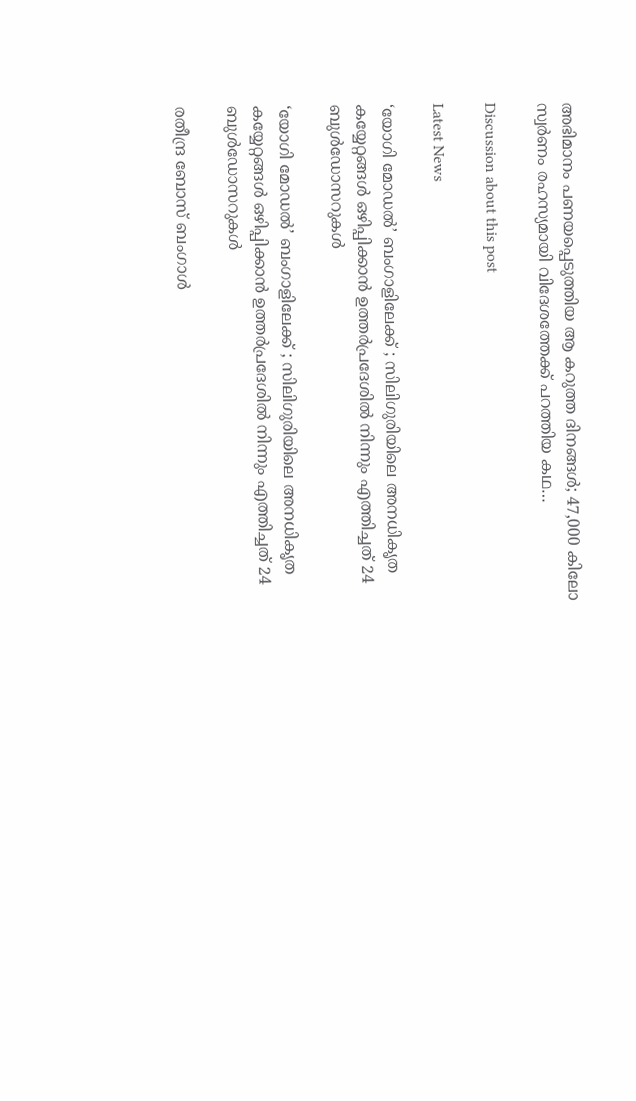അഭിമാനം പണയപ്പെടുത്തിയ ആ കറുത്ത ദിനങ്ങൾ; 47,000 കിലോ സ്വർണം രഹസ്യമായി വിദേശത്തേക്ക് പറത്തിയ കഥ…

Discussion about this post

Latest News

‘യോഗി മോഡൽ’ ബംഗാളിലേക്ക് ; സിലിഗുരിയിലെ അനധികൃത കയ്യേറ്റങ്ങൾ ഒഴിപ്പിക്കാൻ ഉത്തർപ്രദേശിൽ നിന്നും എത്തിച്ചത് 24 ബുൾഡോസറുകൾ

‘യോഗി മോഡൽ’ ബംഗാളിലേക്ക് ; സിലിഗുരിയിലെ അനധികൃത കയ്യേറ്റങ്ങൾ ഒഴിപ്പിക്കാൻ ഉത്തർപ്രദേശിൽ നിന്നും എത്തിച്ചത് 24 ബുൾഡോസറുകൾ

രതീന്ദ്ര ബോസ് ബംഗാൾ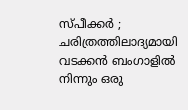സ്പീക്കർ ; ചരിത്രത്തിലാദ്യമായി വടക്കൻ ബംഗാളിൽ നിന്നും ഒരു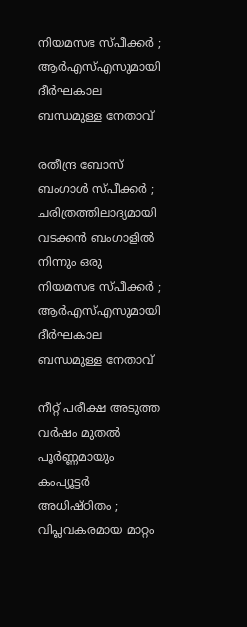നിയമസഭ സ്പീക്കർ ; ആർഎസ്എസുമായി ദീർഘകാല ബന്ധമുള്ള നേതാവ്

രതീന്ദ്ര ബോസ് ബംഗാൾ സ്പീക്കർ ; ചരിത്രത്തിലാദ്യമായി വടക്കൻ ബംഗാളിൽ നിന്നും ഒരു നിയമസഭ സ്പീക്കർ ; ആർഎസ്എസുമായി ദീർഘകാല ബന്ധമുള്ള നേതാവ്

നീറ്റ് പരീക്ഷ അടുത്ത വർഷം മുതൽ പൂർണ്ണമായും കംപ്യൂട്ടർ അധിഷ്ഠിതം ; വിപ്ലവകരമായ മാറ്റം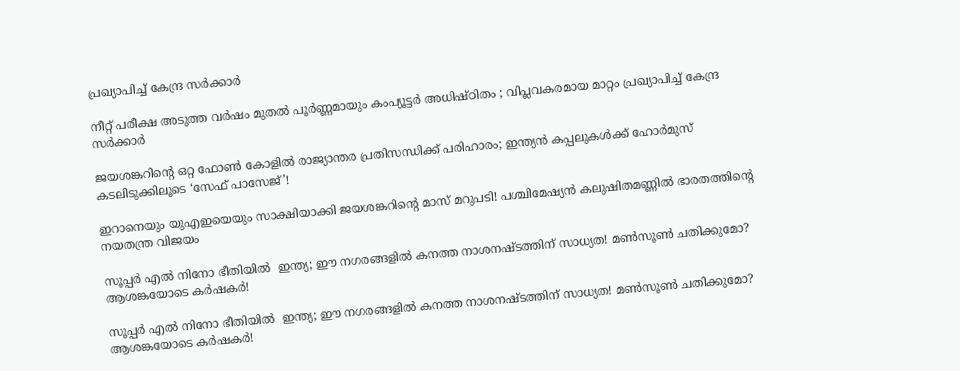പ്രഖ്യാപിച്ച് കേന്ദ്ര സർക്കാർ

നീറ്റ് പരീക്ഷ അടുത്ത വർഷം മുതൽ പൂർണ്ണമായും കംപ്യൂട്ടർ അധിഷ്ഠിതം ; വിപ്ലവകരമായ മാറ്റം പ്രഖ്യാപിച്ച് കേന്ദ്ര സർക്കാർ

ജയശങ്കറിന്റെ ഒറ്റ ഫോൺ കോളിൽ രാജ്യാന്തര പ്രതിസന്ധിക്ക് പരിഹാരം; ഇന്ത്യൻ കപ്പലുകൾക്ക് ഹോർമുസ് കടലിടുക്കിലൂടെ ‘സേഫ് പാസേജ്’!

ഇറാനെയും യുഎഇയെയും സാക്ഷിയാക്കി ജയശങ്കറിന്റെ മാസ് മറുപടി! പശ്ചിമേഷ്യൻ കലുഷിതമണ്ണിൽ ഭാരതത്തിന്റെ നയതന്ത്ര വിജയം

സൂപ്പർ എൽ നിനോ ഭീതിയിൽ  ഇന്ത്യ; ഈ നഗരങ്ങളിൽ കനത്ത നാശനഷ്ടത്തിന് സാധ്യത! മൺസൂൺ ചതിക്കുമോ? ആശങ്കയോടെ കർഷകർ!

സൂപ്പർ എൽ നിനോ ഭീതിയിൽ  ഇന്ത്യ; ഈ നഗരങ്ങളിൽ കനത്ത നാശനഷ്ടത്തിന് സാധ്യത! മൺസൂൺ ചതിക്കുമോ? ആശങ്കയോടെ കർഷകർ!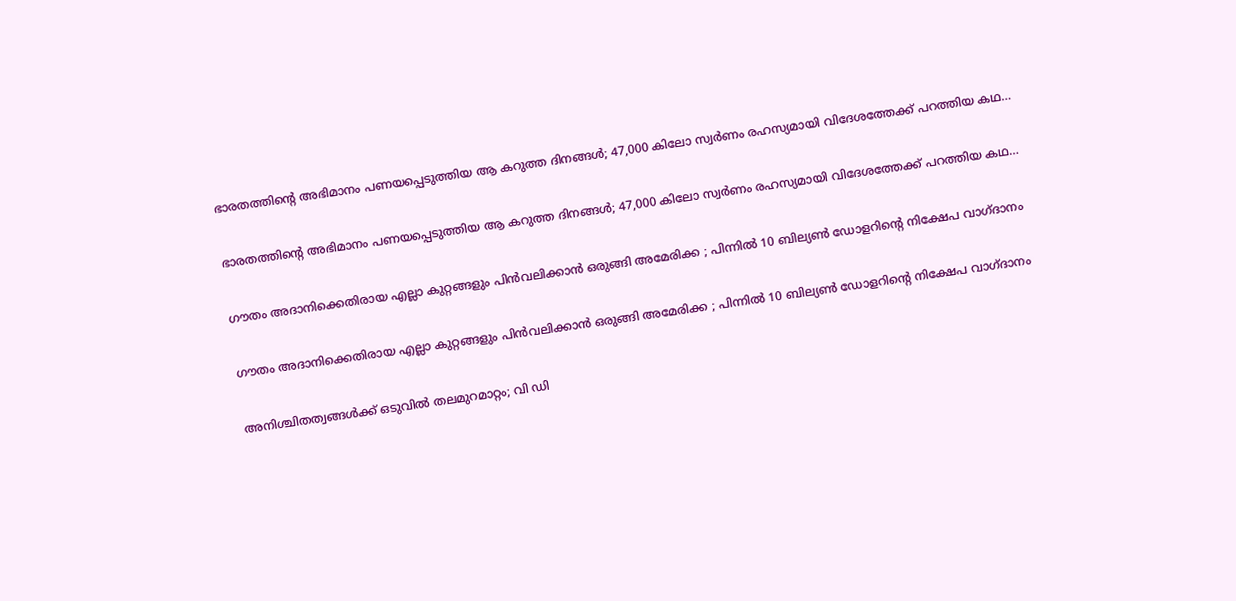ഭാരതത്തിന്റെ അഭിമാനം പണയപ്പെടുത്തിയ ആ കറുത്ത ദിനങ്ങൾ; 47,000 കിലോ സ്വർണം രഹസ്യമായി വിദേശത്തേക്ക് പറത്തിയ കഥ…

ഭാരതത്തിന്റെ അഭിമാനം പണയപ്പെടുത്തിയ ആ കറുത്ത ദിനങ്ങൾ; 47,000 കിലോ സ്വർണം രഹസ്യമായി വിദേശത്തേക്ക് പറത്തിയ കഥ…

ഗൗതം അദാനിക്കെതിരായ എല്ലാ കുറ്റങ്ങളും പിൻവലിക്കാൻ ഒരുങ്ങി അമേരിക്ക ; പിന്നിൽ 10 ബില്യൺ ഡോളറിന്റെ നിക്ഷേപ വാഗ്ദാനം

ഗൗതം അദാനിക്കെതിരായ എല്ലാ കുറ്റങ്ങളും പിൻവലിക്കാൻ ഒരുങ്ങി അമേരിക്ക ; പിന്നിൽ 10 ബില്യൺ ഡോളറിന്റെ നിക്ഷേപ വാഗ്ദാനം

അനിശ്ചിതത്വങ്ങള്‍ക്ക് ഒടുവില്‍ തലമുറമാറ്റം; വി ഡി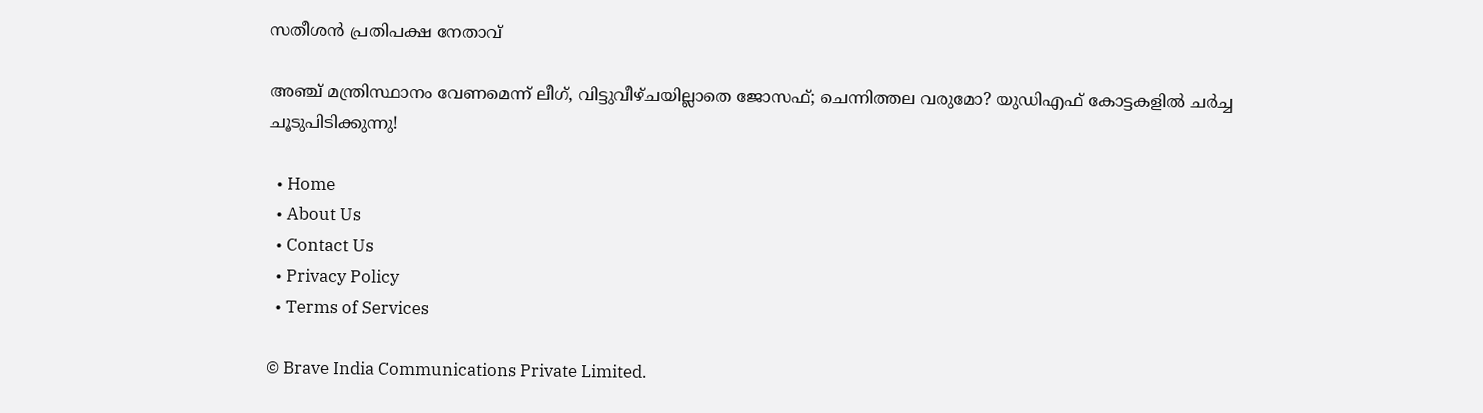സതീശൻ പ്രതിപക്ഷ നേതാവ്

അഞ്ച് മന്ത്രിസ്ഥാനം വേണമെന്ന് ലീഗ്, വിട്ടുവീഴ്ചയില്ലാതെ ജോസഫ്; ചെന്നിത്തല വരുമോ? യുഡിഎഫ് കോട്ടകളിൽ ചർച്ച ചൂടുപിടിക്കുന്നു!

  • Home
  • About Us
  • Contact Us
  • Privacy Policy
  • Terms of Services

© Brave India Communications Private Limited.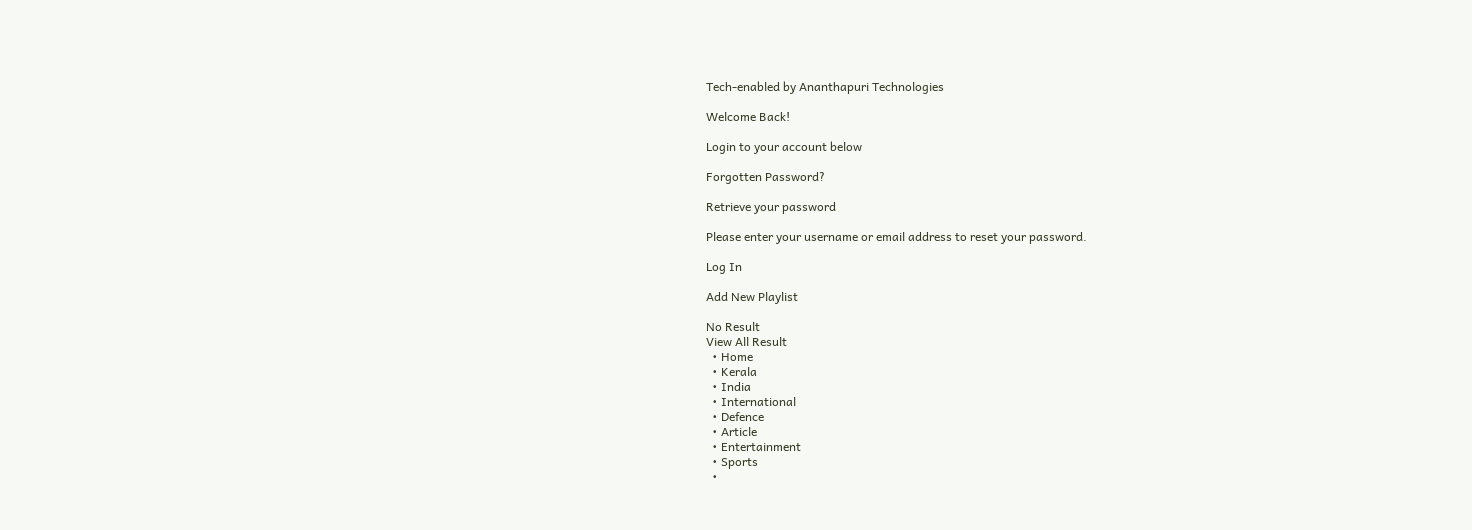Tech-enabled by Ananthapuri Technologies

Welcome Back!

Login to your account below

Forgotten Password?

Retrieve your password

Please enter your username or email address to reset your password.

Log In

Add New Playlist

No Result
View All Result
  • Home
  • Kerala
  • India
  • International
  • Defence
  • Article
  • Entertainment
  • Sports
  •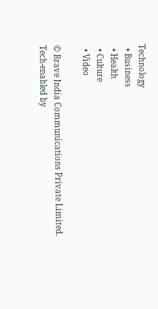Technology
  • Business
  • Health
  • Culture
  • Video

© Brave India Communications Private Limited.
Tech-enabled by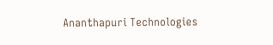Ananthapuri Technologies